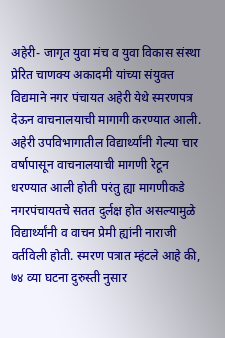अहेरी- जागृत युवा मंच व युवा विकास संस्था प्रेरित चाणक्य अकादमी यांच्या संयुक्त विद्यमाने नगर पंचायत अहेरी येथे स्मरणपत्र देऊन वाचनालयाची मागागी करण्यात आली. अहेरी उपविभागातील विद्यार्थ्यांनी गेल्या चार वर्षापासून वाचनालयाची मागणी रेटून धरण्यात आली होती परंतु ह्या मागणीकडे नगरपंचायतचे सतत दुर्लक्ष होत असल्यामुळे विद्यार्थ्यांनी व वाचन प्रेमी ह्यांनी नाराजी वर्तविली होती. स्मरण पत्रात म्हंटले आहे की, ७४ व्या घटना दुरुस्ती नुसार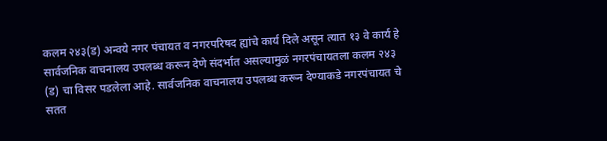कलम २४३(ड) अन्वये नगर पंचायत व नगरपरिषद ह्यांचे कार्य दिले असून त्यात १३ वे कार्य हे सार्वजनिक वाचनालय उपलब्ध करून देणे संदर्भात असल्यामुळं नगरपंचायतला कलम २४३ (ड) चा विसर पडलेला आहे. सार्वजनिक वाचनालय उपलब्ध करून देण्याकडे नगरपंचायत चे सतत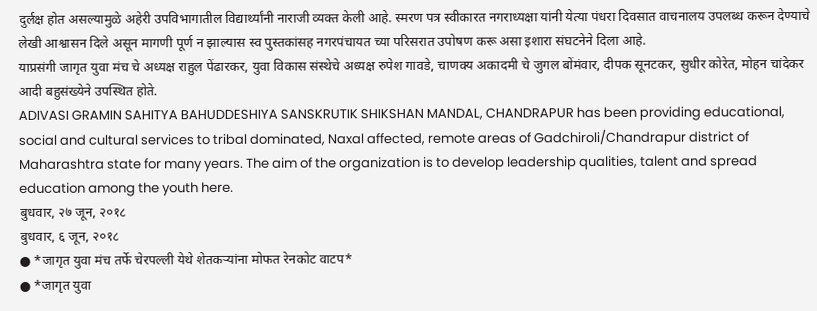दुर्लक्ष होत असल्यामुळे अहेरी उपविभागातील विद्यार्थ्यांनी नाराजी व्यक्त केली आहे. स्मरण पत्र स्वीकारत नगराध्यक्षा यांनी येत्या पंधरा दिवसात वाचनालय उपलब्ध करून देण्याचे लेखी आश्वासन दिले असून मागणी पूर्ण न झाल्यास स्व पुस्तकांसह नगरपंचायत च्या परिसरात उपोषण करू असा इशारा संघटनेने दिला आहे.
याप्रसंगी जागृत युवा मंच चे अध्यक्ष राहुल पेंढारकर, युवा विकास संस्थेचे अध्यक्ष रुपेश गावडे, चाणक्य अकादमी चे जुगल बोंमंवार, दीपक सूनटकर, सुधीर कोरेत, मोहन चांदेकर आदी बहुसंख्येने उपस्थित होते.
ADIVASI GRAMIN SAHITYA BAHUDDESHIYA SANSKRUTIK SHIKSHAN MANDAL, CHANDRAPUR has been providing educational, social and cultural services to tribal dominated, Naxal affected, remote areas of Gadchiroli/Chandrapur district of Maharashtra state for many years. The aim of the organization is to develop leadership qualities, talent and spread education among the youth here.
बुधवार, २७ जून, २०१८
बुधवार, ६ जून, २०१८
● *जागृत युवा मंच तर्फे चेरपल्ली येथे शेतकऱ्यांना मोफत रेनकोट वाटप*
● *जागृत युवा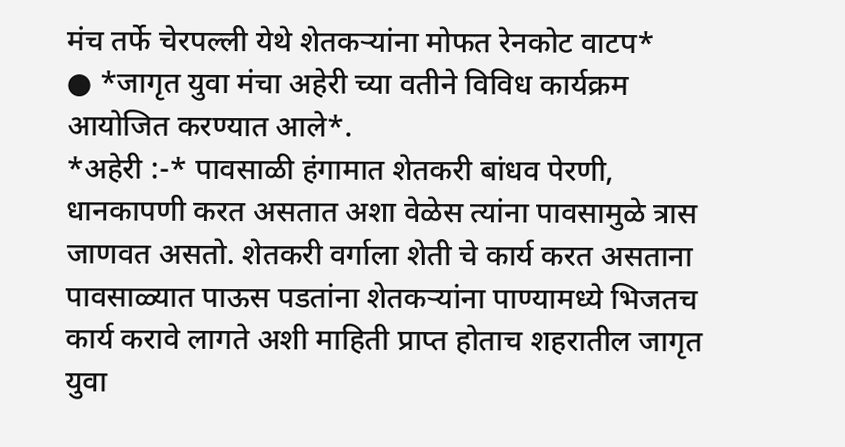मंच तर्फे चेरपल्ली येथे शेतकऱ्यांना मोफत रेनकोट वाटप*
● *जागृत युवा मंचा अहेरी च्या वतीने विविध कार्यक्रम आयोजित करण्यात आले*.
*अहेरी :-* पावसाळी हंगामात शेतकरी बांधव पेरणी, धानकापणी करत असतात अशा वेळेस त्यांना पावसामुळे त्रास जाणवत असतो. शेतकरी वर्गाला शेती चे कार्य करत असताना पावसाळ्यात पाऊस पडतांना शेतकऱ्यांना पाण्यामध्ये भिजतच कार्य करावे लागते अशी माहिती प्राप्त होताच शहरातील जागृत युवा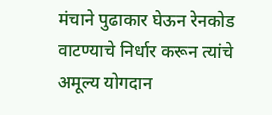मंचाने पुढाकार घेऊन रेनकोड वाटण्याचे निर्धार करून त्यांचे अमूल्य योगदान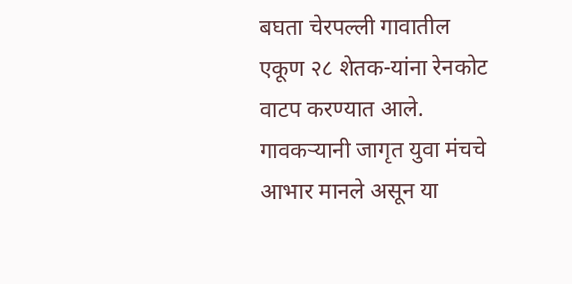बघता चेरपल्ली गावातील एकूण २८ शेतक-यांना रेनकोट वाटप करण्यात आले. गावकऱ्यानी जागृत युवा मंचचे आभार मानले असून या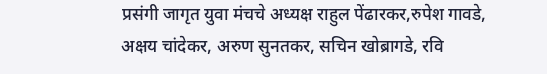प्रसंगी जागृत युवा मंचचे अध्यक्ष राहुल पेंढारकर,रुपेश गावडे, अक्षय चांदेकर, अरुण सुनतकर, सचिन खोब्रागडे, रवि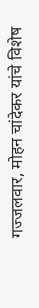गज्जलवार, मोहन चांदेकर यांचे विशेष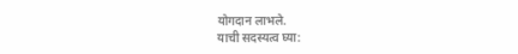योगदान लाभले.
याची सदस्यत्व घ्या: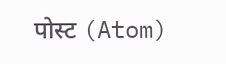पोस्ट (Atom)